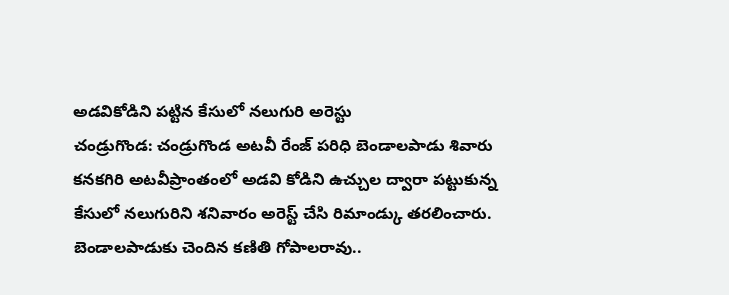అడవికోడిని పట్టిన కేసులో నలుగురి అరెస్టు
చండ్రుగొండ: చండ్రుగొండ అటవీ రేంజ్ పరిధి బెండాలపాడు శివారు కనకగిరి అటవీప్రాంతంలో అడవి కోడిని ఉచ్చుల ద్వారా పట్టుకున్న కేసులో నలుగురిని శనివారం అరెస్ట్ చేసి రిమాండ్కు తరలించారు. బెండాలపాడుకు చెందిన కణితి గోపాలరావు..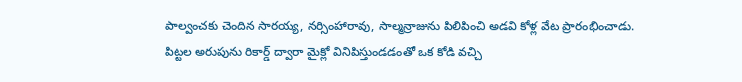పాల్వంచకు చెందిన సారయ్య, నర్సింహారావు, సాల్మన్రాజును పిలిపించి అడవి కోళ్ల వేట ప్రారంభించాడు. పిట్టల అరుపును రికార్డ్ ద్వారా మైక్లో వినిపిస్తుండడంతో ఒక కోడి వచ్చి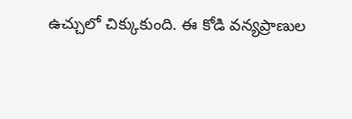ఉచ్చులో చిక్కుకుంది. ఈ కోడి వన్యప్రాణుల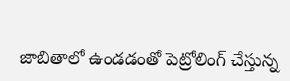జాబితాలో ఉండడంతో పెట్రోలింగ్ చేస్తున్న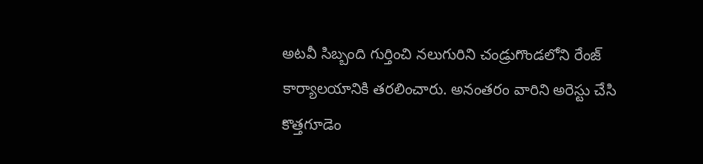అటవీ సిబ్బంది గుర్తించి నలుగురిని చండ్రుగొండలోని రేంజ్ కార్యాలయానికి తరలించారు. అనంతరం వారిని అరెస్టు చేసి కొత్తగూడెం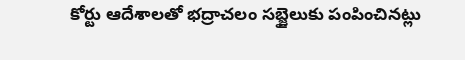కోర్టు ఆదేశాలతో భద్రాచలం సబ్జైలుకు పంపించినట్లు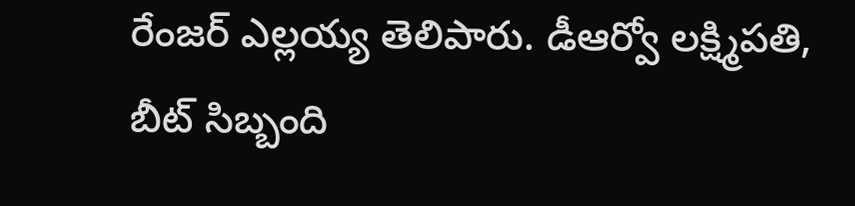రేంజర్ ఎల్లయ్య తెలిపారు. డీఆర్వో లక్ష్మిపతి, బీట్ సిబ్బంది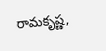రామకృష్ణ,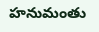హనుమంతు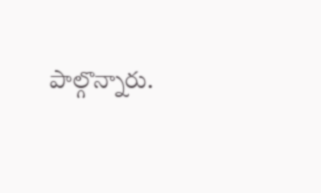పాల్గొన్నారు.